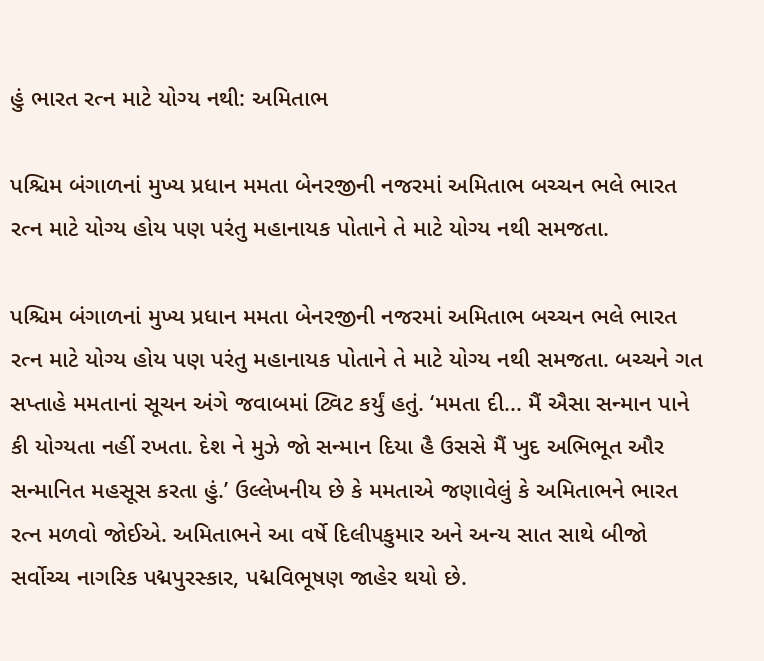હું ભારત રત્ન માટે યોગ્ય નથી: અમિતાભ

પશ્ચિમ બંગાળનાં મુખ્ય પ્રધાન મમતા બેનરજીની નજરમાં અમિતાભ બચ્ચન ભલે ભારત રત્ન માટે યોગ્ય હોય પણ પરંતુ મહાનાયક પોતાને તે માટે યોગ્ય નથી સમજતા.

પશ્ચિમ બંગાળનાં મુખ્ય પ્રધાન મમતા બેનરજીની નજરમાં અમિતાભ બચ્ચન ભલે ભારત રત્ન માટે યોગ્ય હોય પણ પરંતુ મહાનાયક પોતાને તે માટે યોગ્ય નથી સમજતા. બચ્ચને ગત સપ્તાહે મમતાનાં સૂચન અંગે જવાબમાં ટ્વિટ કર્યું હતું. ‘મમતા દી... મૈં ઐસા સન્માન પાને કી યોગ્યતા નહીં રખતા. દેશ ને મુઝે જો સન્માન દિયા હૈ ઉસસે મૈં ખુદ અભિભૂત ઔર સન્માનિત મહસૂસ કરતા હું.’ ઉલ્લેખનીય છે કે મમતાએ જણાવેલું કે અમિતાભને ભારત રત્ન મળવો જોઈએ. અમિતાભને આ વર્ષે દિલીપકુમાર અને અન્ય સાત સાથે બીજો સર્વોચ્ચ નાગરિક પદ્મપુરસ્કાર, પદ્મવિભૂષણ જાહેર થયો છે.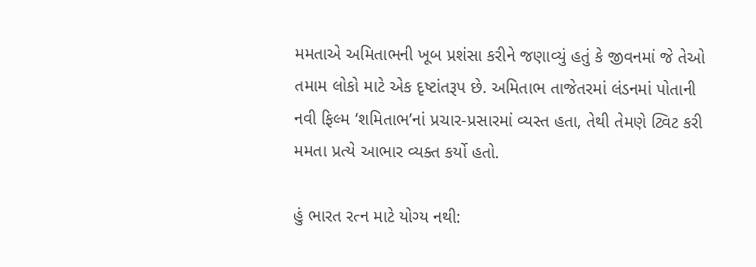મમતાએ અમિતાભની ખૂબ પ્રશંસા કરીને જણાવ્યું હતું કે જીવનમાં જે તેઓ તમામ લોકો માટે એક દૃષ્ટાંતરૂપ છે. અમિતાભ તાજેતરમાં લંડનમાં પોતાની નવી ફિલ્મ ‘શમિતાભ’નાં પ્રચાર-પ્રસારમાં વ્યસ્ત હતા, તેથી તેમણે ટ્વિટ કરી મમતા પ્રત્યે આભાર વ્યક્ત કર્યો હતો.

હું ભારત રત્ન માટે યોગ્ય નથી: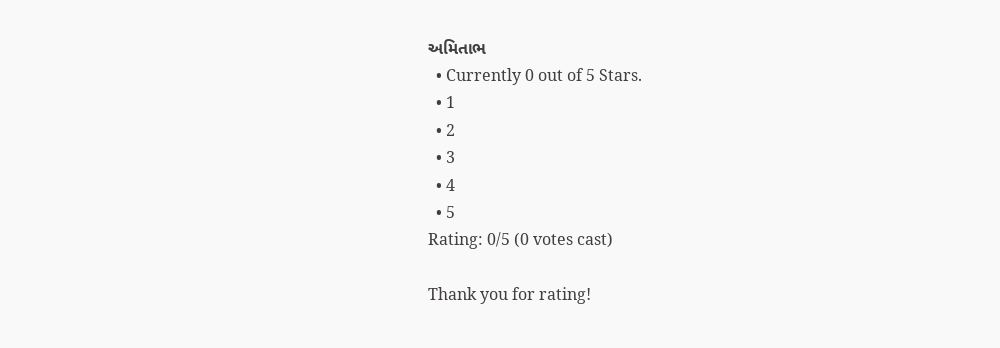અમિતાભ
  • Currently 0 out of 5 Stars.
  • 1
  • 2
  • 3
  • 4
  • 5
Rating: 0/5 (0 votes cast)

Thank you for rating!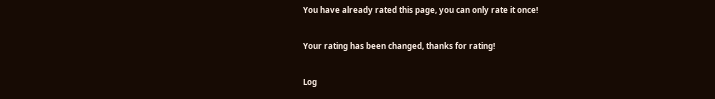You have already rated this page, you can only rate it once!

Your rating has been changed, thanks for rating!

Log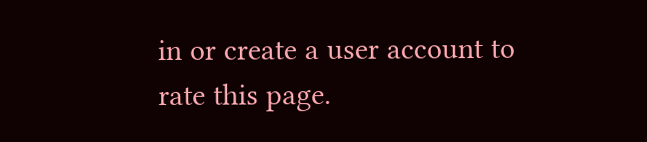in or create a user account to rate this page.